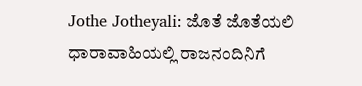Jothe Jotheyali: ಜೊತೆ ಜೊತೆಯಲಿ ಧಾರಾವಾಹಿಯಲ್ಲಿ ರಾಜನಂದಿನಿಗೆ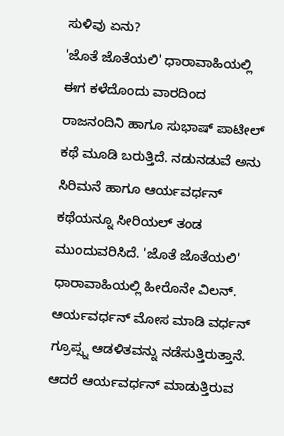ಸುಳಿವು ಏನು?
'ಜೊತೆ ಜೊತೆಯಲಿ' ಧಾರಾವಾಹಿಯಲ್ಲಿ ಈಗ ಕಳೆದೊಂದು ವಾರದಿಂದ ರಾಜನಂದಿನಿ ಹಾಗೂ ಸುಭಾಷ್ ಪಾಟೀಲ್ ಕಥೆ ಮೂಡಿ ಬರುತ್ತಿದೆ. ನಡುನಡುವೆ ಅನು ಸಿರಿಮನೆ ಹಾಗೂ ಆರ್ಯವರ್ಧನ್ ಕಥೆಯನ್ನೂ ಸೀರಿಯಲ್ ತಂಡ ಮುಂದುವರಿಸಿದೆ. 'ಜೊತೆ ಜೊತೆಯಲಿ' ಧಾರಾವಾಹಿಯಲ್ಲಿ ಹೀರೊನೇ ವಿಲನ್. ಆರ್ಯವರ್ಧನ್ ಮೋಸ ಮಾಡಿ ವರ್ಧನ್ ಗ್ರೂಪ್ಸ್ನ ಆಡಳಿತವನ್ನು ನಡೆಸುತ್ತಿರುತ್ತಾನೆ.
ಆದರೆ ಆರ್ಯವರ್ಧನ್ ಮಾಡುತ್ತಿರುವ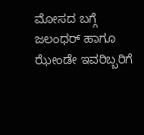ಮೋಸದ ಬಗ್ಗೆ ಜಲಂಧರ್ ಹಾಗೂ ಝೇಂಡೇ ಇವರಿಬ್ಬರಿಗೆ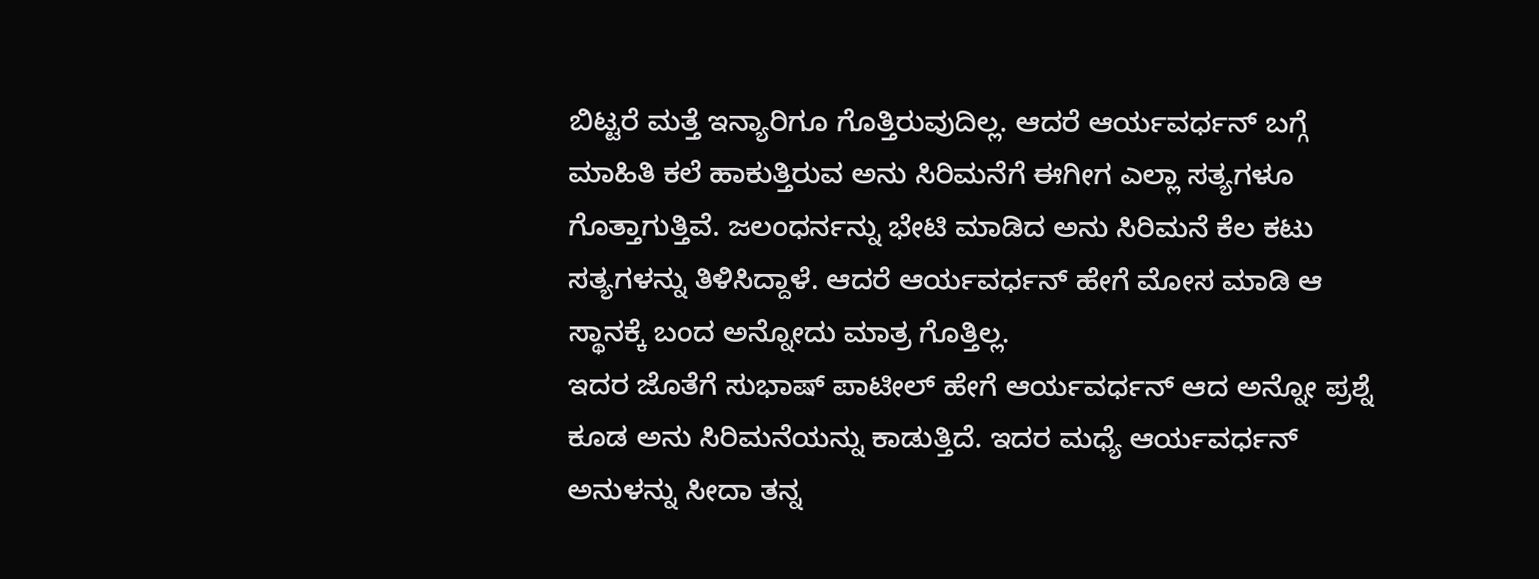ಬಿಟ್ಟರೆ ಮತ್ತೆ ಇನ್ಯಾರಿಗೂ ಗೊತ್ತಿರುವುದಿಲ್ಲ. ಆದರೆ ಆರ್ಯವರ್ಧನ್ ಬಗ್ಗೆ ಮಾಹಿತಿ ಕಲೆ ಹಾಕುತ್ತಿರುವ ಅನು ಸಿರಿಮನೆಗೆ ಈಗೀಗ ಎಲ್ಲಾ ಸತ್ಯಗಳೂ ಗೊತ್ತಾಗುತ್ತಿವೆ. ಜಲಂಧರ್ನನ್ನು ಭೇಟಿ ಮಾಡಿದ ಅನು ಸಿರಿಮನೆ ಕೆಲ ಕಟು ಸತ್ಯಗಳನ್ನು ತಿಳಿಸಿದ್ದಾಳೆ. ಆದರೆ ಆರ್ಯವರ್ಧನ್ ಹೇಗೆ ಮೋಸ ಮಾಡಿ ಆ ಸ್ಥಾನಕ್ಕೆ ಬಂದ ಅನ್ನೋದು ಮಾತ್ರ ಗೊತ್ತಿಲ್ಲ.
ಇದರ ಜೊತೆಗೆ ಸುಭಾಷ್ ಪಾಟೀಲ್ ಹೇಗೆ ಆರ್ಯವರ್ಧನ್ ಆದ ಅನ್ನೋ ಪ್ರಶ್ನೆ ಕೂಡ ಅನು ಸಿರಿಮನೆಯನ್ನು ಕಾಡುತ್ತಿದೆ. ಇದರ ಮಧ್ಯೆ ಆರ್ಯವರ್ಧನ್ ಅನುಳನ್ನು ಸೀದಾ ತನ್ನ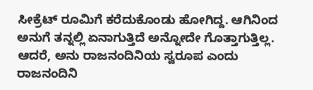ಸೀಕ್ರೆಟ್ ರೂಮಿಗೆ ಕರೆದುಕೊಂಡು ಹೋಗಿದ್ದ. ಆಗಿನಿಂದ ಅನುಗೆ ತನ್ನಲ್ಲಿ ಏನಾಗುತ್ತಿದೆ ಅನ್ನೋದೇ ಗೊತ್ತಾಗುತ್ತಿಲ್ಲ. ಆದರೆ, ಅನು ರಾಜನಂದಿನಿಯ ಸ್ವರೂಪ ಎಂದು ರಾಜನಂದಿನಿ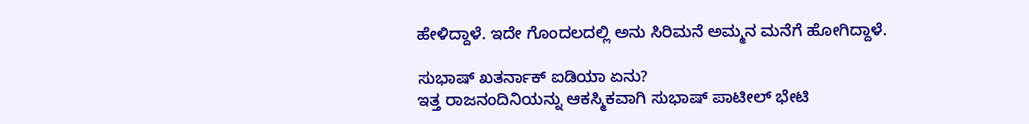ಹೇಳಿದ್ದಾಳೆ. ಇದೇ ಗೊಂದಲದಲ್ಲಿ ಅನು ಸಿರಿಮನೆ ಅಮ್ಮನ ಮನೆಗೆ ಹೋಗಿದ್ದಾಳೆ.

ಸುಭಾಷ್ ಖತರ್ನಾಕ್ ಐಡಿಯಾ ಏನು?
ಇತ್ತ ರಾಜನಂದಿನಿಯನ್ನು ಆಕಸ್ಮಿಕವಾಗಿ ಸುಭಾಷ್ ಪಾಟೀಲ್ ಭೇಟಿ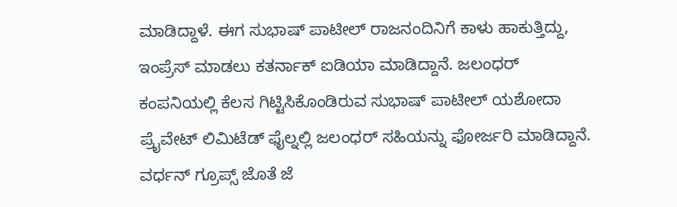ಮಾಡಿದ್ದಾಳೆ. ಈಗ ಸುಭಾಷ್ ಪಾಟೀಲ್ ರಾಜನಂದಿನಿಗೆ ಕಾಳು ಹಾಕುತ್ತಿದ್ದು, ಇಂಪ್ರೆಸ್ ಮಾಡಲು ಕತರ್ನಾಕ್ ಐಡಿಯಾ ಮಾಡಿದ್ದಾನೆ. ಜಲಂಧರ್ ಕಂಪನಿಯಲ್ಲಿ ಕೆಲಸ ಗಿಟ್ಟಿಸಿಕೊಂಡಿರುವ ಸುಭಾಷ್ ಪಾಟೀಲ್ ಯಶೋದಾ ಪ್ರೈವೇಟ್ ಲಿಮಿಟೆಡ್ ಫೈಲ್ನಲ್ಲಿ ಜಲಂಧರ್ ಸಹಿಯನ್ನು ಫೋರ್ಜರಿ ಮಾಡಿದ್ದಾನೆ. ವರ್ಧನ್ ಗ್ರೂಪ್ಸ್ ಜೊತೆ ಜೆ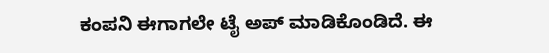ಕಂಪನಿ ಈಗಾಗಲೇ ಟೈ ಅಪ್ ಮಾಡಿಕೊಂಡಿದೆ. ಈ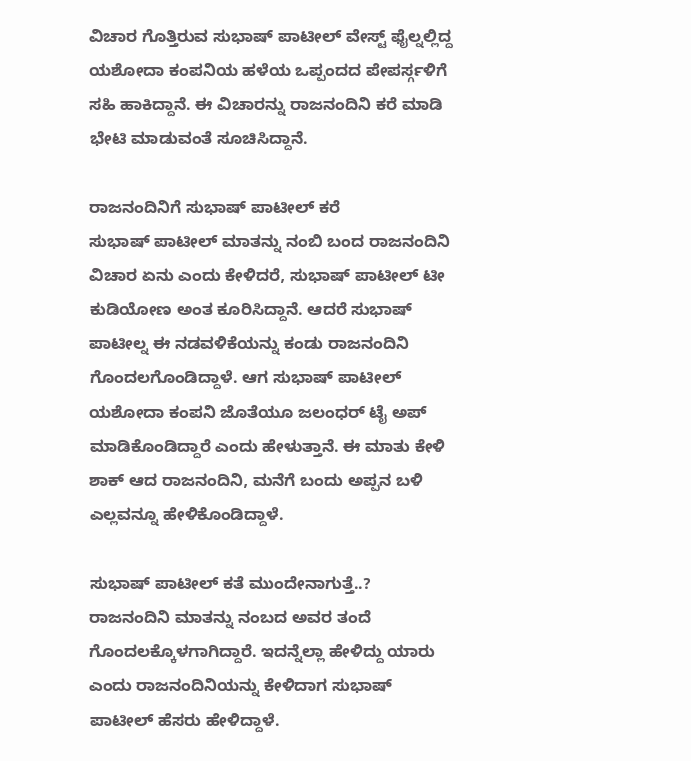ವಿಚಾರ ಗೊತ್ತಿರುವ ಸುಭಾಷ್ ಪಾಟೀಲ್ ವೇಸ್ಟ್ ಫೈಲ್ನಲ್ಲಿದ್ದ ಯಶೋದಾ ಕಂಪನಿಯ ಹಳೆಯ ಒಪ್ಪಂದದ ಪೇಪರ್ಸ್ಗಳಿಗೆ ಸಹಿ ಹಾಕಿದ್ದಾನೆ. ಈ ವಿಚಾರನ್ನು ರಾಜನಂದಿನಿ ಕರೆ ಮಾಡಿ ಭೇಟಿ ಮಾಡುವಂತೆ ಸೂಚಿಸಿದ್ದಾನೆ.

ರಾಜನಂದಿನಿಗೆ ಸುಭಾಷ್ ಪಾಟೀಲ್ ಕರೆ
ಸುಭಾಷ್ ಪಾಟೀಲ್ ಮಾತನ್ನು ನಂಬಿ ಬಂದ ರಾಜನಂದಿನಿ ವಿಚಾರ ಏನು ಎಂದು ಕೇಳಿದರೆ, ಸುಭಾಷ್ ಪಾಟೀಲ್ ಟೀ ಕುಡಿಯೋಣ ಅಂತ ಕೂರಿಸಿದ್ದಾನೆ. ಆದರೆ ಸುಭಾಷ್ ಪಾಟೀಲ್ನ ಈ ನಡವಳಿಕೆಯನ್ನು ಕಂಡು ರಾಜನಂದಿನಿ ಗೊಂದಲಗೊಂಡಿದ್ದಾಳೆ. ಆಗ ಸುಭಾಷ್ ಪಾಟೀಲ್ ಯಶೋದಾ ಕಂಪನಿ ಜೊತೆಯೂ ಜಲಂಧರ್ ಟೈ ಅಪ್ ಮಾಡಿಕೊಂಡಿದ್ದಾರೆ ಎಂದು ಹೇಳುತ್ತಾನೆ. ಈ ಮಾತು ಕೇಳಿ ಶಾಕ್ ಆದ ರಾಜನಂದಿನಿ, ಮನೆಗೆ ಬಂದು ಅಪ್ಪನ ಬಳಿ ಎಲ್ಲವನ್ನೂ ಹೇಳಿಕೊಂಡಿದ್ದಾಳೆ.

ಸುಭಾಷ್ ಪಾಟೀಲ್ ಕತೆ ಮುಂದೇನಾಗುತ್ತೆ..?
ರಾಜನಂದಿನಿ ಮಾತನ್ನು ನಂಬದ ಅವರ ತಂದೆ ಗೊಂದಲಕ್ಕೊಳಗಾಗಿದ್ದಾರೆ. ಇದನ್ನೆಲ್ಲಾ ಹೇಳಿದ್ದು ಯಾರು ಎಂದು ರಾಜನಂದಿನಿಯನ್ನು ಕೇಳಿದಾಗ ಸುಭಾಷ್ ಪಾಟೀಲ್ ಹೆಸರು ಹೇಳಿದ್ದಾಳೆ.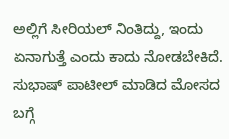ಅಲ್ಲಿಗೆ ಸೀರಿಯಲ್ ನಿಂತಿದ್ದು, ಇಂದು ಏನಾಗುತ್ತೆ ಎಂದು ಕಾದು ನೋಡಬೇಕಿದೆ. ಸುಭಾಷ್ ಪಾಟೀಲ್ ಮಾಡಿದ ಮೋಸದ ಬಗ್ಗೆ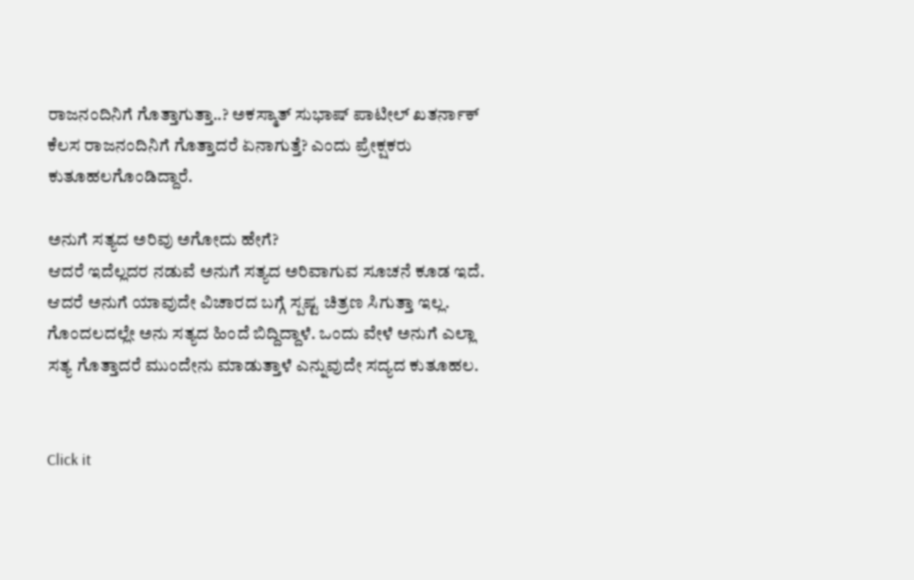ರಾಜನಂದಿನಿಗೆ ಗೊತ್ತಾಗುತ್ತಾ..? ಅಕಸ್ಮಾತ್ ಸುಭಾಷ್ ಪಾಟೀಲ್ ಖತರ್ನಾಕ್ ಕೆಲಸ ರಾಜನಂದಿನಿಗೆ ಗೊತ್ತಾದರೆ ಏನಾಗುತ್ತೆ? ಎಂದು ಪ್ರೇಕ್ಷಕರು ಕುತೂಹಲಗೊಂಡಿದ್ದಾರೆ.

ಅನುಗೆ ಸತ್ಯದ ಅರಿವು ಅಗೋದು ಹೇಗೆ?
ಆದರೆ ಇದೆಲ್ಲದರ ನಡುವೆ ಅನುಗೆ ಸತ್ಯದ ಅರಿವಾಗುವ ಸೂಚನೆ ಕೂಡ ಇದೆ. ಆದರೆ ಅನುಗೆ ಯಾವುದೇ ವಿಚಾರದ ಬಗ್ಗೆ ಸ್ಪಷ್ಟ ಚಿತ್ರಣ ಸಿಗುತ್ತಾ ಇಲ್ಲ. ಗೊಂದಲದಲ್ಲೇ ಅನು ಸತ್ಯದ ಹಿಂದೆ ಬಿದ್ದಿದ್ದಾಳೆ. ಒಂದು ವೇಳೆ ಅನುಗೆ ಎಲ್ಲಾ ಸತ್ಯ ಗೊತ್ತಾದರೆ ಮುಂದೇನು ಮಾಡುತ್ತಾಳೆ ಎನ್ನುವುದೇ ಸದ್ಯದ ಕುತೂಹಲ.


Click it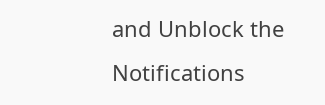and Unblock the Notifications